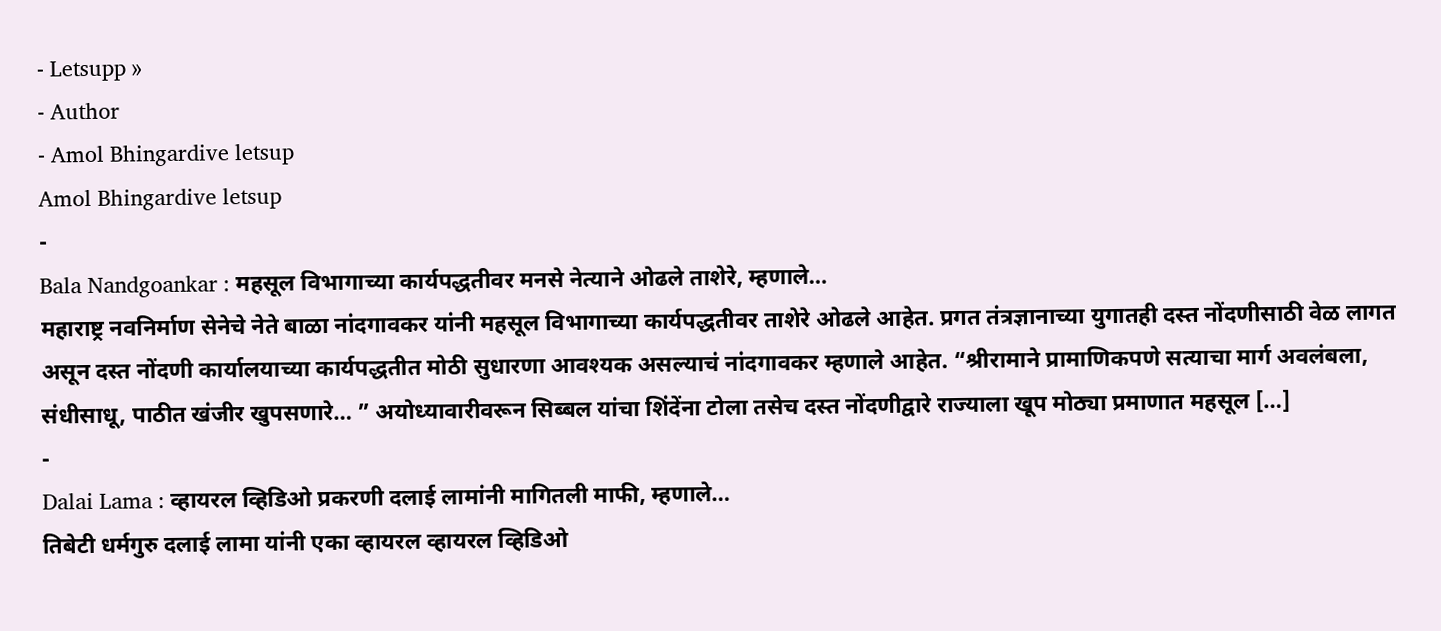- Letsupp »
- Author
- Amol Bhingardive letsup
Amol Bhingardive letsup
-
Bala Nandgoankar : महसूल विभागाच्या कार्यपद्धतीवर मनसे नेत्याने ओढले ताशेरे, म्हणाले…
महाराष्ट्र नवनिर्माण सेनेचे नेते बाळा नांदगावकर यांनी महसूल विभागाच्या कार्यपद्धतीवर ताशेरे ओढले आहेत. प्रगत तंत्रज्ञानाच्या युगातही दस्त नोंदणीसाठी वेळ लागत असून दस्त नोंदणी कार्यालयाच्या कार्यपद्धतीत मोठी सुधारणा आवश्यक असल्याचं नांदगावकर म्हणाले आहेत. “श्रीरामाने प्रामाणिकपणे सत्याचा मार्ग अवलंबला, संधीसाधू, पाठीत खंजीर खुपसणारे… ” अयोध्यावारीवरून सिब्बल यांचा शिंदेंना टोला तसेच दस्त नोंदणीद्वारे राज्याला खूप मोठ्या प्रमाणात महसूल […]
-
Dalai Lama : व्हायरल व्हिडिओ प्रकरणी दलाई लामांनी मागितली माफी, म्हणाले…
तिबेटी धर्मगुरु दलाई लामा यांनी एका व्हायरल व्हायरल व्हिडिओ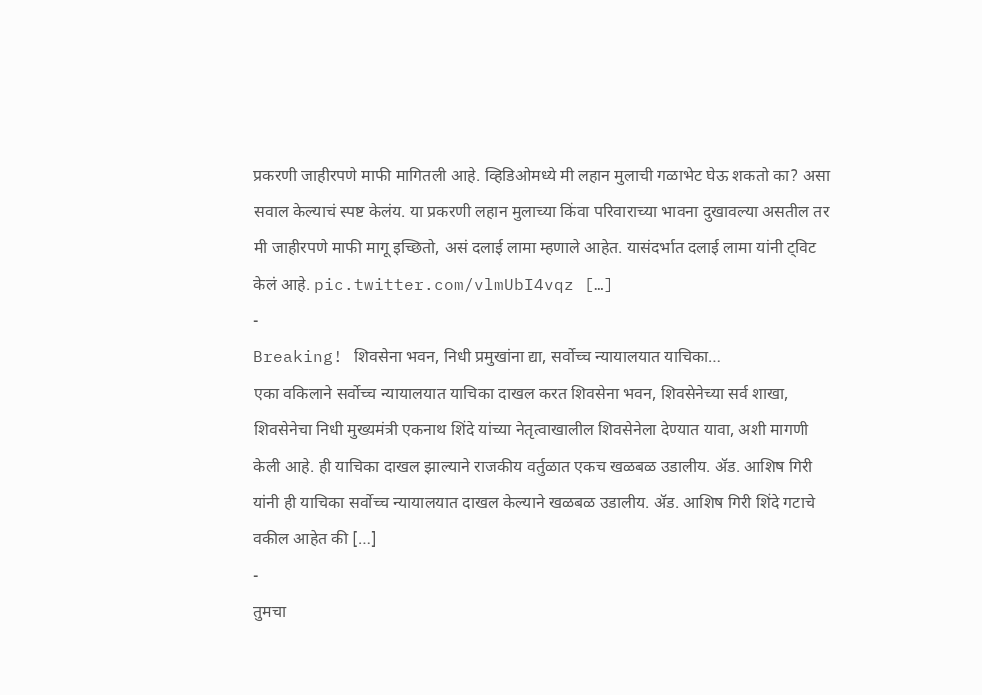प्रकरणी जाहीरपणे माफी मागितली आहे. व्हिडिओमध्ये मी लहान मुलाची गळाभेट घेऊ शकतो का? असा सवाल केल्याचं स्पष्ट केलंय. या प्रकरणी लहान मुलाच्या किंवा परिवाराच्या भावना दुखावल्या असतील तर मी जाहीरपणे माफी मागू इच्छितो, असं दलाई लामा म्हणाले आहेत. यासंदर्भात दलाई लामा यांनी ट्विट केलं आहे. pic.twitter.com/vlmUbI4vqz […]
-
Breaking! शिवसेना भवन, निधी प्रमुखांना द्या, सर्वोच्च न्यायालयात याचिका…
एका वकिलाने सर्वोच्च न्यायालयात याचिका दाखल करत शिवसेना भवन, शिवसेनेच्या सर्व शाखा, शिवसेनेचा निधी मुख्यमंत्री एकनाथ शिंदे यांच्या नेतृत्वाखालील शिवसेनेला देण्यात यावा, अशी मागणी केली आहे. ही याचिका दाखल झाल्याने राजकीय वर्तुळात एकच खळबळ उडालीय. ॲड. आशिष गिरी यांनी ही याचिका सर्वोच्च न्यायालयात दाखल केल्याने खळबळ उडालीय. ॲड. आशिष गिरी शिंदे गटाचे वकील आहेत की […]
-
तुमचा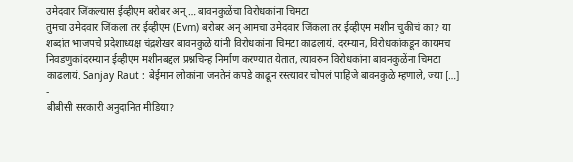उमेदवार जिंकल्यास ईव्हीएम बरोबर अन्… बावनकुळेंचा विरोधकांना चिमटा
तुमचा उमेदवार जिंकला तर ईव्हीएम (Evm) बरोबर अन् आमचा उमेदवार जिंकला तर ईव्हीएम मशीन चुकीचं का? या शब्दांत भाजपचे प्रदेशाध्यक्ष चंद्रशेखर बावनकुळे यांनी विरोधकांना चिमटा काढलायं. दरम्यान, विरोधकांकडून कायमच निवडणुकांदरम्यान ईव्हीएम मशीनबद्दल प्रश्नचिन्ह निर्माण करण्यात येतात, त्यावरुन विरोधकांना बावनकुळेंना चिमटा काढलायं. Sanjay Raut : बेईमान लोकांना जनतेनं कपडे काढून रस्त्यावर चोपलं पाहिजे बावनकुळे म्हणाले, ज्या […]
-
बीबीसी सरकारी अनुदानित मीडिया?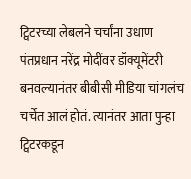ट्विटरच्या लेबलने चर्चांना उधाण
पंतप्रधान नरेंद्र मोदींवर डॉक्यूमेंटरी बनवल्यानंतर बीबीसी मीडिया चांगलंच चर्चेत आलं होतं. त्यानंतर आता पुन्हा ट्विटरकडून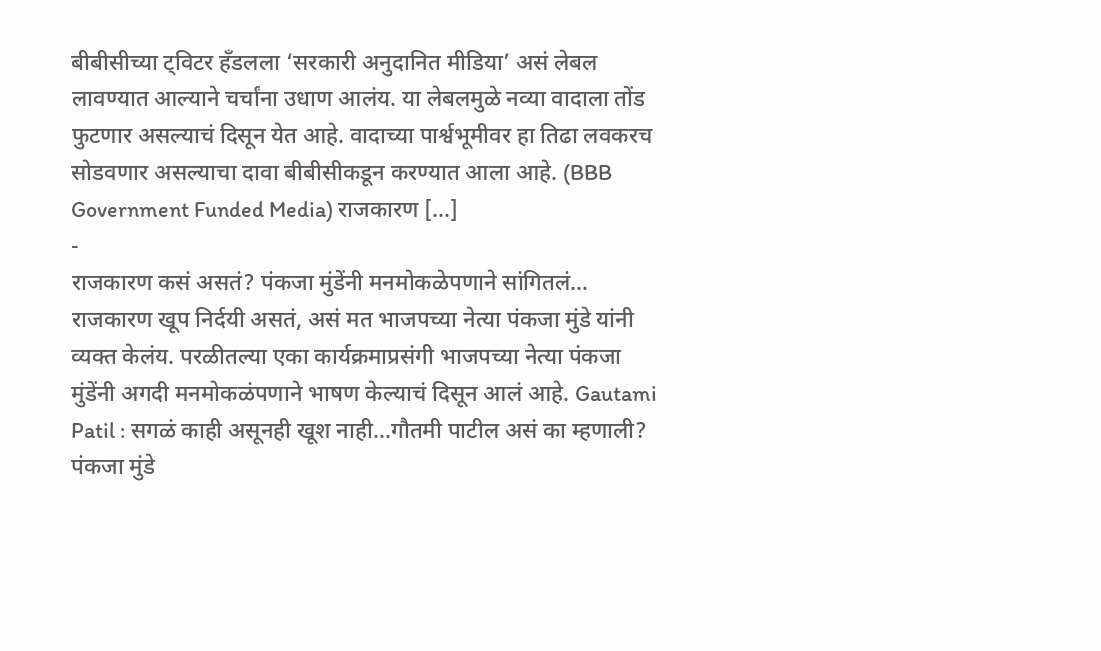बीबीसीच्या ट्विटर हॅंडलला ‘सरकारी अनुदानित मीडिया’ असं लेबल लावण्यात आल्याने चर्चांना उधाण आलंय. या लेबलमुळे नव्या वादाला तोंड फुटणार असल्याचं दिसून येत आहे. वादाच्या पार्श्वभूमीवर हा तिढा लवकरच सोडवणार असल्याचा दावा बीबीसीकडून करण्यात आला आहे. (BBB Government Funded Media) राजकारण […]
-
राजकारण कसं असतं? पंकजा मुंडेंनी मनमोकळेपणाने सांगितलं…
राजकारण खूप निर्दयी असतं, असं मत भाजपच्या नेत्या पंकजा मुंडे यांनी व्यक्त केलंय. परळीतल्या एका कार्यक्रमाप्रसंगी भाजपच्या नेत्या पंकजा मुंडेंनी अगदी मनमोकळंपणाने भाषण केल्याचं दिसून आलं आहे. Gautami Patil : सगळं काही असूनही खूश नाही…गौतमी पाटील असं का म्हणाली? पंकजा मुंडे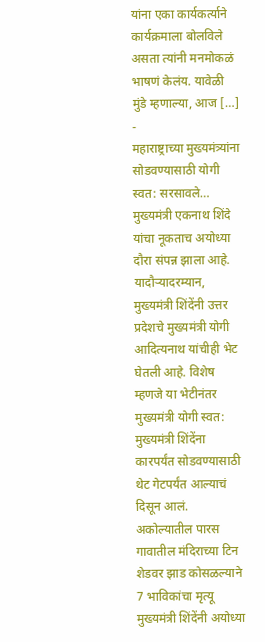यांना एका कार्यकर्त्याने कार्यक्रमाला बोलविले असता त्यांनी मनमोकळं भाषणं केलंय. यावेळी मुंडे म्हणाल्या, आज […]
-
महाराष्ट्राच्या मुख्यमंत्र्यांना सोडवण्यासाठी योगी स्वत: सरसावले…
मुख्यमंत्री एकनाथ शिंदे यांचा नूकताच अयोध्या दौरा संपन्न झाला आहे. यादौऱ्यादरम्यान, मुख्यमंत्री शिंदेंनी उत्तर प्रदेशचे मुख्यमंत्री योगी आदित्यनाथ यांचीही भेट घेतली आहे. विशेष म्हणजे या भेटीनंतर मुख्यमंत्री योगी स्वत: मुख्यमंत्री शिंदेंना कारपर्यंत सोडवण्यासाठी थेट गेटपर्यंत आल्याचं दिसून आलं. अकोल्यातील पारस गावातील मंदिराच्या टिन शेडवर झाड कोसळल्याने 7 भाविकांचा मृत्यू मुख्यमंत्री शिंदेंनी अयोध्या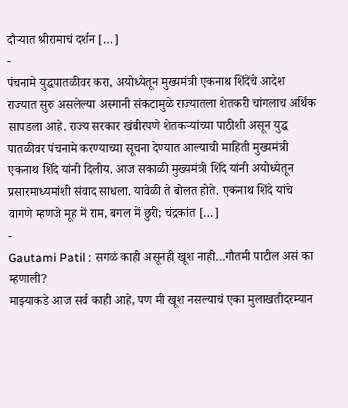दौऱ्यात श्रीरामाचं दर्शन […]
-
पंचनामे युद्धपातळीवर करा, अयोध्येतून मुख्यमंत्री एकनाथ शिंदेंचे आदेश
राज्यात सुरु असलेल्या अस्मानी संकटामुळे राज्यातला शेतकरी चांगलाच अर्थिक सापडला आहे. राज्य सरकार खंबीरपणे शेतकऱ्यांच्या पाठीशी असून युद्ध पातळीवर पंचनामे करण्याच्या सूचना देण्यात आल्याची माहिती मुख्यमंत्री एकनाथ शिंदे यांनी दिलीय. आज सकाळी मुख्यमंत्री शिंदे यांनी अयोध्येतून प्रसारमाध्यमांशी संवाद साधला. यावेळी ते बोलत होते. एकनाथ शिंदे यांचे वागणे म्हणजे मूह में राम, बगल में छुरी; चंद्रकांत […]
-
Gautami Patil : सगळं काही असूनही खूश नाही…गौतमी पाटील असं का म्हणाली?
माझ्याकडे आज सर्व काही आहे, पण मी खूश नसल्याचं एका मुलाखतीदरम्यान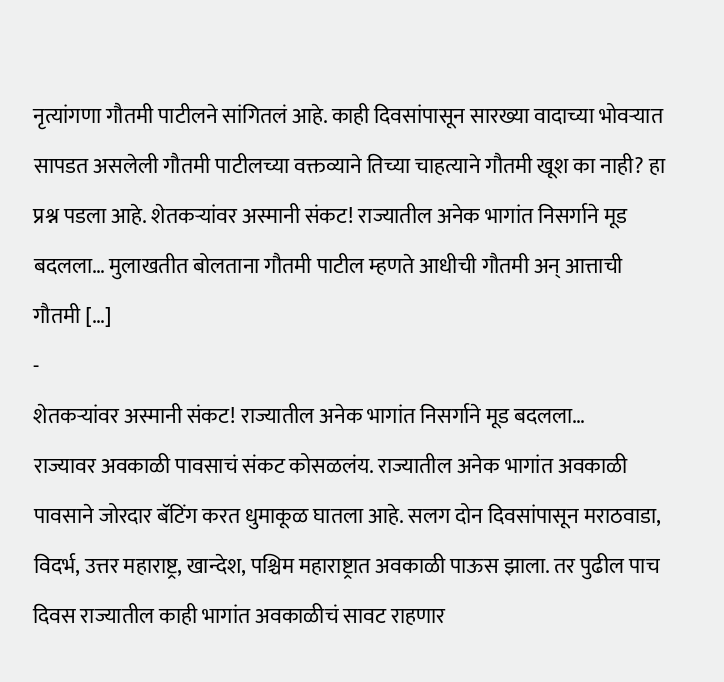नृत्यांगणा गौतमी पाटीलने सांगितलं आहे. काही दिवसांपासून सारख्या वादाच्या भोवऱ्यात सापडत असलेली गौतमी पाटीलच्या वक्तव्याने तिच्या चाहत्याने गौतमी खूश का नाही? हा प्रश्न पडला आहे. शेतकऱ्यांवर अस्मानी संकट! राज्यातील अनेक भागांत निसर्गाने मूड बदलला… मुलाखतीत बोलताना गौतमी पाटील म्हणते आधीची गौतमी अन् आत्ताची गौतमी […]
-
शेतकऱ्यांवर अस्मानी संकट! राज्यातील अनेक भागांत निसर्गाने मूड बदलला…
राज्यावर अवकाळी पावसाचं संकट कोसळलंय. राज्यातील अनेक भागांत अवकाळी पावसाने जोरदार बॅटिंग करत धुमाकूळ घातला आहे. सलग दोन दिवसांपासून मराठवाडा, विदर्भ, उत्तर महाराष्ट्र, खान्देश, पश्चिम महाराष्ट्रात अवकाळी पाऊस झाला. तर पुढील पाच दिवस राज्यातील काही भागांत अवकाळीचं सावट राहणार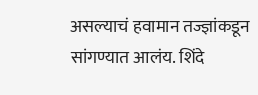असल्याचं हवामान तज्ज्ञांकडून सांगण्यात आलंय. शिंदे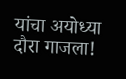यांचा अयोध्या दौरा गाजला!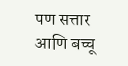पण सत्तार आणि बच्चू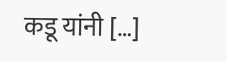कडू यांनी […]